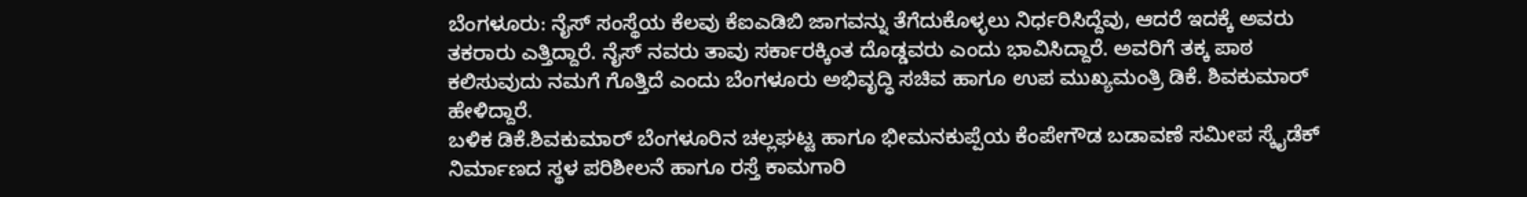ಬೆಂಗಳೂರು: ನೈಸ್ ಸಂಸ್ಥೆಯ ಕೆಲವು ಕೆಐಎಡಿಬಿ ಜಾಗವನ್ನು ತೆಗೆದುಕೊಳ್ಳಲು ನಿರ್ಧರಿಸಿದ್ದೆವು, ಆದರೆ ಇದಕ್ಕೆ ಅವರು ತಕರಾರು ಎತ್ತಿದ್ದಾರೆ. ನೈಸ್ ನವರು ತಾವು ಸರ್ಕಾರಕ್ಕಿಂತ ದೊಡ್ಡವರು ಎಂದು ಭಾವಿಸಿದ್ದಾರೆ. ಅವರಿಗೆ ತಕ್ಕ ಪಾಠ ಕಲಿಸುವುದು ನಮಗೆ ಗೊತ್ತಿದೆ ಎಂದು ಬೆಂಗಳೂರು ಅಭಿವೃದ್ಧಿ ಸಚಿವ ಹಾಗೂ ಉಪ ಮುಖ್ಯಮಂತ್ರಿ ಡಿಕೆ. ಶಿವಕುಮಾರ್ ಹೇಳಿದ್ದಾರೆ.
ಬಳಿಕ ಡಿಕೆ.ಶಿವಕುಮಾರ್ ಬೆಂಗಳೂರಿನ ಚಲ್ಲಘಟ್ಟ ಹಾಗೂ ಭೀಮನಕುಪ್ಪೆಯ ಕೆಂಪೇಗೌಡ ಬಡಾವಣೆ ಸಮೀಪ ಸ್ಕೈಡೆಕ್ ನಿರ್ಮಾಣದ ಸ್ಥಳ ಪರಿಶೀಲನೆ ಹಾಗೂ ರಸ್ತೆ ಕಾಮಗಾರಿ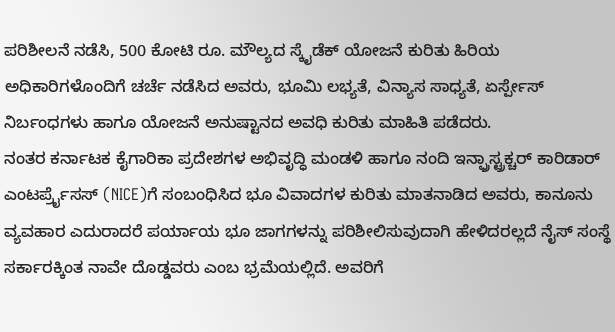ಪರಿಶೀಲನೆ ನಡೆಸಿ, 500 ಕೋಟಿ ರೂ. ಮೌಲ್ಯದ ಸ್ಕೈಡೆಕ್ ಯೋಜನೆ ಕುರಿತು ಹಿರಿಯ ಅಧಿಕಾರಿಗಳೊಂದಿಗೆ ಚರ್ಚೆ ನಡೆಸಿದ ಅವರು, ಭೂಮಿ ಲಭ್ಯತೆ, ವಿನ್ಯಾಸ ಸಾಧ್ಯತೆ, ಏರ್ಸ್ಪೇಸ್ ನಿರ್ಬಂಧಗಳು ಹಾಗೂ ಯೋಜನೆ ಅನುಷ್ಟಾನದ ಅವಧಿ ಕುರಿತು ಮಾಹಿತಿ ಪಡೆದರು.
ನಂತರ ಕರ್ನಾಟಕ ಕೈಗಾರಿಕಾ ಪ್ರದೇಶಗಳ ಅಭಿವೃದ್ಧಿ ಮಂಡಳಿ ಹಾಗೂ ನಂದಿ ಇನ್ಫ್ರಾಸ್ಟ್ರಕ್ಚರ್ ಕಾರಿಡಾರ್ ಎಂಟರ್ಪ್ರೈಸಸ್ (NICE)ಗೆ ಸಂಬಂಧಿಸಿದ ಭೂ ವಿವಾದಗಳ ಕುರಿತು ಮಾತನಾಡಿದ ಅವರು, ಕಾನೂನು ವ್ಯವಹಾರ ಎದುರಾದರೆ ಪರ್ಯಾಯ ಭೂ ಜಾಗಗಳನ್ನು ಪರಿಶೀಲಿಸುವುದಾಗಿ ಹೇಳಿದರಲ್ಲದೆ ನೈಸ್ ಸಂಸ್ಥೆ ಸರ್ಕಾರಕ್ಕಿಂತ ನಾವೇ ದೊಡ್ಡವರು ಎಂಬ ಭ್ರಮೆಯಲ್ಲಿದೆ. ಅವರಿಗೆ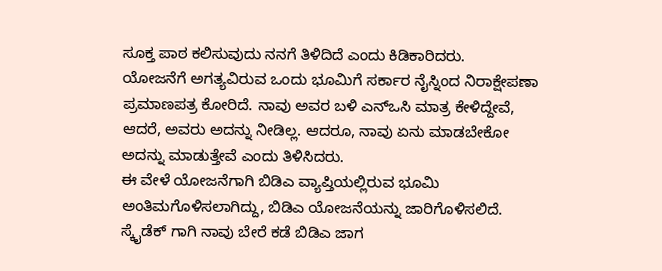ಸೂಕ್ತ ಪಾಠ ಕಲಿಸುವುದು ನನಗೆ ತಿಳಿದಿದೆ ಎಂದು ಕಿಡಿಕಾರಿದರು.
ಯೋಜನೆಗೆ ಅಗತ್ಯವಿರುವ ಒಂದು ಭೂಮಿಗೆ ಸರ್ಕಾರ ನೈಸ್ನಿಂದ ನಿರಾಕ್ಷೇಪಣಾ ಪ್ರಮಾಣಪತ್ರ ಕೋರಿದೆ. ನಾವು ಅವರ ಬಳಿ ಎನ್ಒಸಿ ಮಾತ್ರ ಕೇಳಿದ್ದೇವೆ, ಆದರೆ, ಅವರು ಅದನ್ನು ನೀಡಿಲ್ಲ. ಆದರೂ, ನಾವು ಏನು ಮಾಡಬೇಕೋ ಅದನ್ನು ಮಾಡುತ್ತೇವೆ ಎಂದು ತಿಳಿಸಿದರು.
ಈ ವೇಳೆ ಯೋಜನೆಗಾಗಿ ಬಿಡಿಎ ವ್ಯಾಪ್ತಿಯಲ್ಲಿರುವ ಭೂಮಿ ಅಂತಿಮಗೊಳಿಸಲಾಗಿದ್ದು, ಬಿಡಿಎ ಯೋಜನೆಯನ್ನು ಜಾರಿಗೊಳಿಸಲಿದೆ. ಸ್ಕೈಡೆಕ್ ಗಾಗಿ ನಾವು ಬೇರೆ ಕಡೆ ಬಿಡಿಎ ಜಾಗ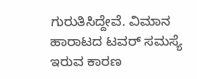ಗುರುತಿಸಿದ್ದೇವೆ. ವಿಮಾನ ಹಾರಾಟದ ಟವರ್ ಸಮಸ್ಯೆ ಇರುವ ಕಾರಣ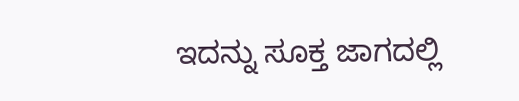ಇದನ್ನು ಸೂಕ್ತ ಜಾಗದಲ್ಲಿ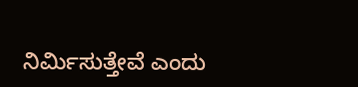ನಿರ್ಮಿಸುತ್ತೇವೆ ಎಂದು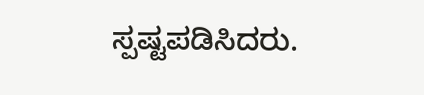ಸ್ಪಷ್ಟಪಡಿಸಿದರು.